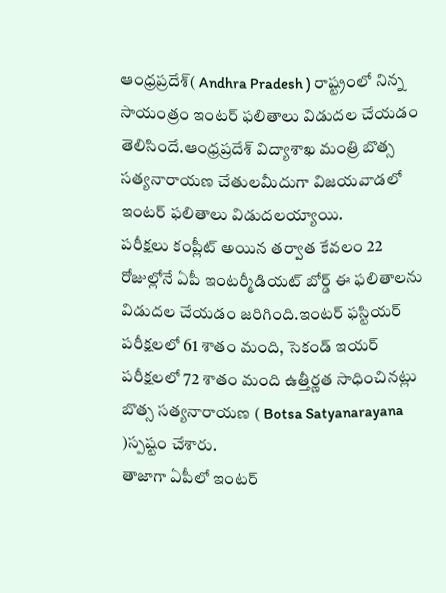ఆంధ్రప్రదేశ్( Andhra Pradesh ) రాష్ట్రంలో నిన్న సాయంత్రం ఇంటర్ ఫలితాలు విడుదల చేయడం తెలిసిందే.ఆంధ్రప్రదేశ్ విద్యాశాఖ మంత్రి బొత్స సత్యనారాయణ చేతులమీదుగా విజయవాడలో ఇంటర్ ఫలితాలు విడుదలయ్యాయి.
పరీక్షలు కంప్లీట్ అయిన తర్వాత కేవలం 22 రోజుల్లోనే ఏపీ ఇంటర్మీడియట్ బోర్డ్ ఈ ఫలితాలను విడుదల చేయడం జరిగింది.ఇంటర్ ఫస్టియర్ పరీక్షలలో 61 శాతం మంది, సెకండ్ ఇయర్ పరీక్షలలో 72 శాతం మంది ఉత్తీర్ణత సాధించినట్లు బొత్స సత్యనారాయణ ( Botsa Satyanarayana )స్పష్టం చేశారు.
తాజాగా ఏపీలో ఇంటర్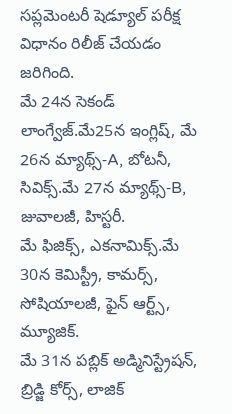సప్లమెంటరీ షెడ్యూల్ పరీక్ష విధానం రిలీజ్ చేయడం జరిగింది.
మే 24న సెకండ్ లాంగ్వేజ్.మే25న ఇంగ్లిష్, మే 26న మ్యాథ్స్-A, బోటనీ, సివిక్స్.మే 27న మ్యాథ్స్-B, జువాలజీ, హిస్టరీ.
మే ఫిజిక్స్, ఎకనామిక్స్.మే 30న కెమిస్ట్రీ, కామర్స్, సోషియాలజీ, ఫైన్ ఆర్ట్స్, మ్యూజిక్.
మే 31న పబ్లిక్ అడ్మినిస్ట్రేషన్, బ్రిడ్జి కోర్స్, లాజిక్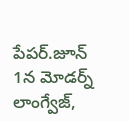పేపర్.జూన్ 1న మోడర్న్ లాంగ్వేజ్,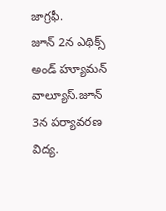జాగ్రఫీ.
జూన్ 2న ఎథిక్స్ అండ్ హ్యూమన్ వాల్యూస్.జూన్ 3న పర్యావరణ విద్య.